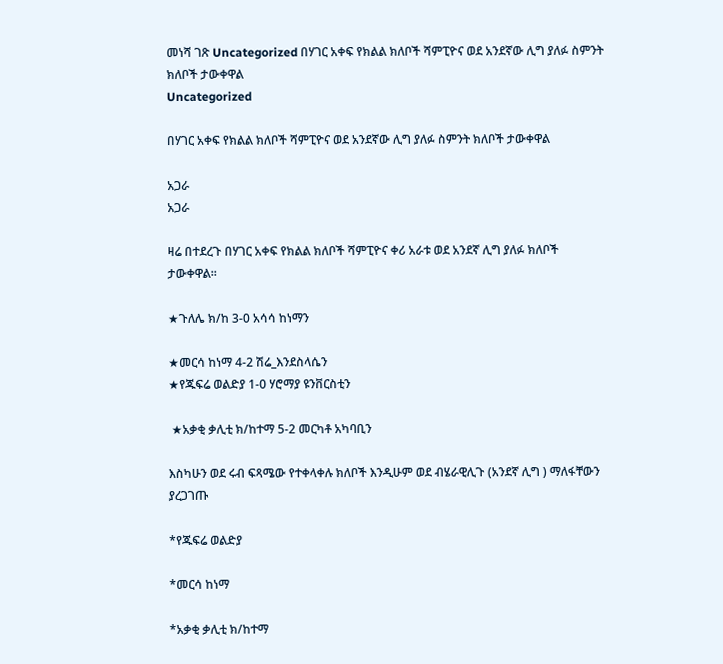መነሻ ገጽ Uncategorized በሃገር አቀፍ የክልል ክለቦች ሻምፒዮና ወደ አንደኛው ሊግ ያለፉ ስምንት ክለቦች ታውቀዋል
Uncategorized

በሃገር አቀፍ የክልል ክለቦች ሻምፒዮና ወደ አንደኛው ሊግ ያለፉ ስምንት ክለቦች ታውቀዋል

አጋራ
አጋራ

ዛሬ በተደረጉ በሃገር አቀፍ የክልል ክለቦች ሻምፒዮና ቀሪ አራቱ ወደ አንደኛ ሊግ ያለፉ ክለቦች ታውቀዋል፡፡

★ጉለሌ ክ/ከ 3-0 አሳሳ ከነማን

★መርሳ ከነማ 4-2 ሽሬ_እንደስላሴን
★የጁፍሬ ወልድያ 1-0 ሃሮማያ ዩንቨርስቲን

 ★አቃቂ ቃሊቲ ክ/ከተማ 5-2 መርካቶ አካባቢን

እስካሁን ወደ ሩብ ፍጻሜው የተቀላቀሉ ክለቦች እንዲሁም ወደ ብሄራዊሊጉ (አንደኛ ሊግ ) ማለፋቸውን ያረጋገጡ

*የጁፍሬ ወልድያ

*መርሳ ከነማ

*አቃቂ ቃሊቲ ክ/ከተማ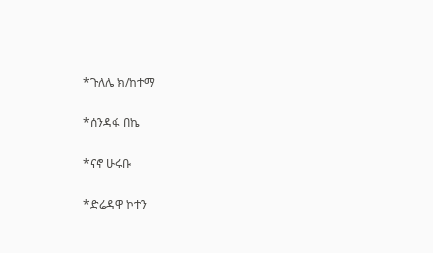*ጉለሌ ክ/ከተማ

*ሰንዳፋ በኬ

*ናኖ ሁሩቡ

*ድሬዳዋ ኮተን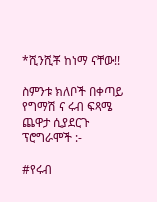*ሺንሺቾ ከነማ ናቸው!!

ስምንቱ ክለቦች በቀጣይ የግማሽ ና ሩብ ፍጻሜ ጨዋታ ሲያደርጉ ፕሮግራሞች :-

#የሩብ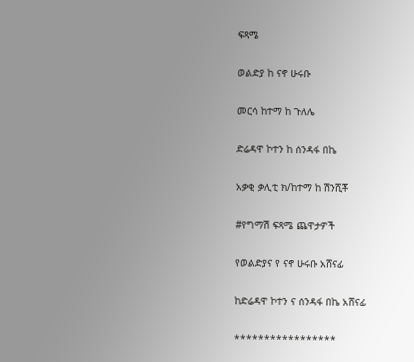ፍጻሜ

ወልድያ ከ ናኖ ሁሩቡ

መርሳ ከተማ ከ ጉለሌ

ድሬዳዋ ኮተን ከ ሰንዳፋ በኬ

አቃቂ ቃሊቲ ክ/ከተማ ከ ሽንሺቾ

#የግማሽ ፍጻሜ ጨዋታዎች

የወልድያና የ ናኖ ሁሩቡ አሸናፊ

ከድሬዳዋ ኮተን ና ሰንዳፋ በኬ አሸናፊ

*****************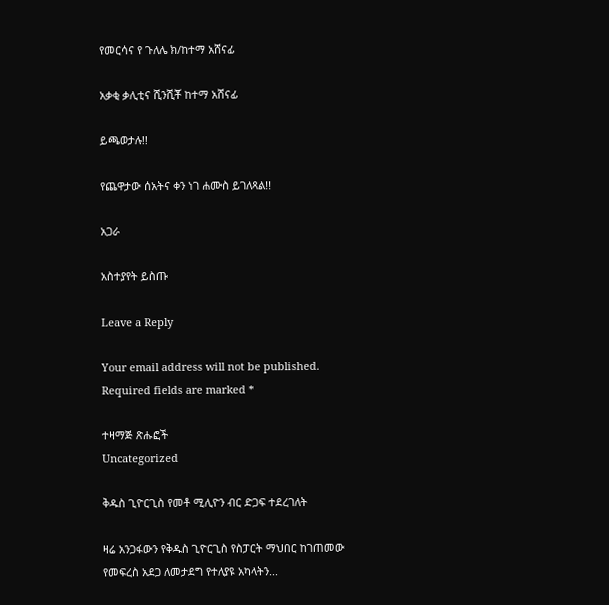የመርሳና የ ጉለሌ ክ/ከተማ አሸናፊ

አቃቂ ቃሊቲና ሺንሺቾ ከተማ አሸናፊ

ይጫወታሉ!!

የጨዋታው ሰአትና ቀን ነገ ሐሙስ ይገለጻል!!

አጋራ

አስተያየት ይስጡ

Leave a Reply

Your email address will not be published. Required fields are marked *

ተዛማጅ ጽሑፎች
Uncategorized

ቅዱስ ጊዮርጊስ የመቶ ሚሊዮን ብር ድጋፍ ተደረገለት

ዛሬ አንጋፋውን የቅዱስ ጊዮርጊስ የስፓርት ማህበር ከገጠመው የመፍረስ አደጋ ለመታደግ የተለያዩ አካላትን...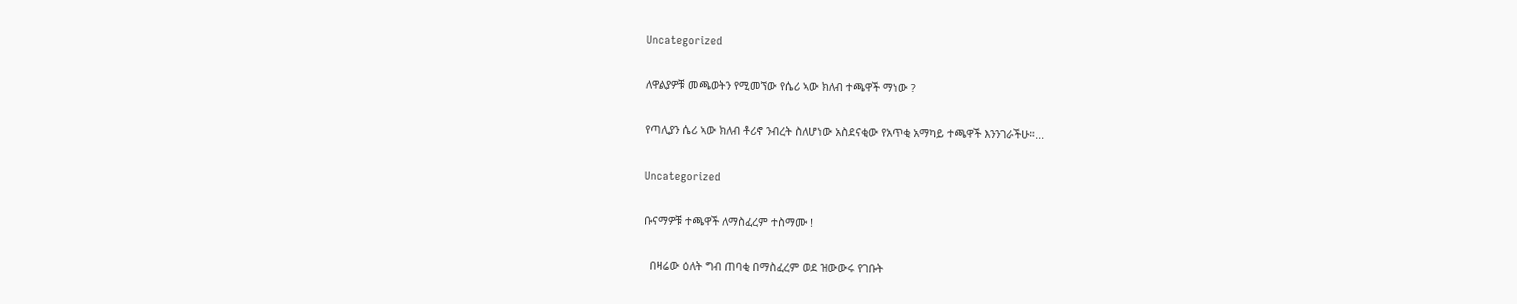Uncategorized

ለዋልያዎቹ መጫወትን የሚመኘው የሴሪ ኣው ክለብ ተጫዋች ማነው ?

የጣሊያን ሴሪ ኣው ክለብ ቶሪኖ ንብረት ስለሆነው አስደናቂው የአጥቂ አማካይ ተጫዋች እንንገራችሁ።...

Uncategorized

ቡናማዎቹ ተጫዋች ለማስፈረም ተስማሙ !

  በዛሬው ዕለት ግብ ጠባቂ በማስፈረም ወደ ዝውውሩ የገቡት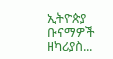ኢትዮጵያ ቡናማዎች ዘካሪያስ...